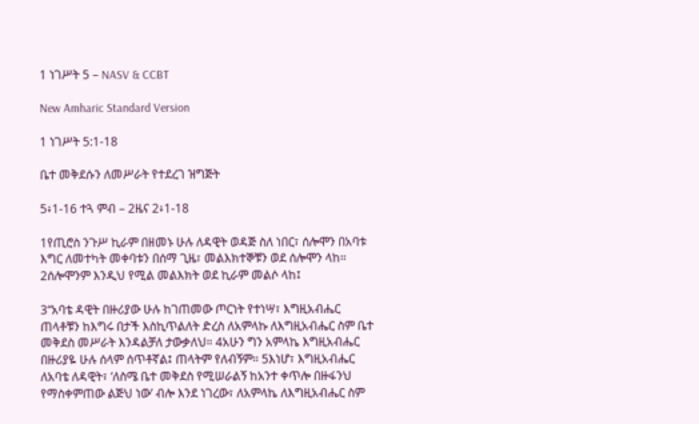1 ነገሥት 5 – NASV & CCBT

New Amharic Standard Version

1 ነገሥት 5:1-18

ቤተ መቅደሱን ለመሥራት የተደረገ ዝግጅት

5፥1-16 ተጓ ምብ – 2ዜና 2፥1-18

1የጢሮስ ንጉሥ ኪራም በዘመኑ ሁሉ ለዳዊት ወዳጅ ስለ ነበር፣ ሰሎሞን በአባቱ እግር ለመተካት መቀባቱን በሰማ ጊዜ፣ መልእክተኞቹን ወደ ሰሎሞን ላከ። 2ሰሎሞንም እንዲህ የሚል መልእክት ወደ ኪራም መልሶ ላከ፤

3“አባቴ ዳዊት በዙሪያው ሁሉ ከገጠመው ጦርነት የተነሣ፣ እግዚአብሔር ጠላቶቹን ከእግሩ በታች እስኪጥልለት ድረስ ለአምላኩ ለእግዚአብሔር ስም ቤተ መቅደስ መሥራት እንዳልቻለ ታውቃለህ። 4አሁን ግን አምላኬ እግዚአብሔር በዙሪያዬ ሁሉ ሰላም ሰጥቶኛል፤ ጠላትም የለብኝም። 5እነሆ፣ እግዚአብሔር ለአባቴ ለዳዊት፣ ‘ለስሜ ቤተ መቅደስ የሚሠራልኝ ከአንተ ቀጥሎ በዙፋንህ የማስቀምጠው ልጅህ ነው’ ብሎ እንደ ነገረው፣ ለአምላኬ ለእግዚአብሔር ስም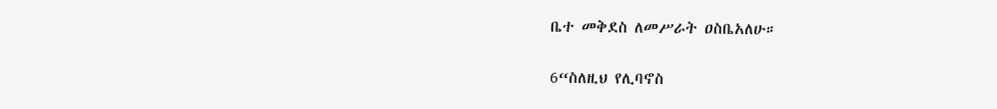ቤተ መቅደስ ለመሥራት ዐስቤአለሁ።

6“ስለዚህ የሊባኖስ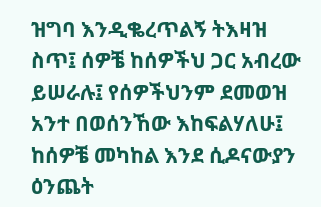ዝግባ እንዲቈረጥልኝ ትእዛዝ ስጥ፤ ሰዎቼ ከሰዎችህ ጋር አብረው ይሠራሉ፤ የሰዎችህንም ደመወዝ አንተ በወሰንኸው እከፍልሃለሁ፤ ከሰዎቼ መካከል እንደ ሲዶናውያን ዕንጨት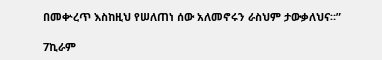በመቍረጥ እስከዚህ የሠለጠነ ሰው አለመኖሩን ራስህም ታውቃለህና።”

7ኪራም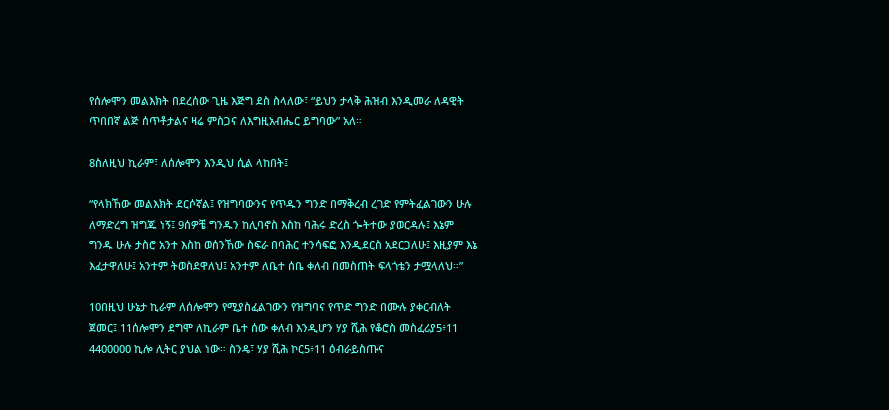የሰሎሞን መልእክት በደረሰው ጊዜ እጅግ ደስ ስላለው፣ “ይህን ታላቅ ሕዝብ እንዲመራ ለዳዊት ጥበበኛ ልጅ ሰጥቶታልና ዛሬ ምስጋና ለእግዚአብሔር ይግባው” አለ።

8ስለዚህ ኪራም፣ ለሰሎሞን እንዲህ ሲል ላከበት፤

“የላክኸው መልእክት ደርሶኛል፤ የዝግባውንና የጥዱን ግንድ በማቅረብ ረገድ የምትፈልገውን ሁሉ ለማድረግ ዝግጁ ነኝ፤ 9ሰዎቼ ግንዱን ከሊባኖስ እስከ ባሕሩ ድረስ ጐትተው ያወርዳሉ፤ እኔም ግንዱ ሁሉ ታስሮ አንተ እስከ ወሰንኸው ስፍራ በባሕር ተንሳፍፎ እንዲደርስ አደርጋለሁ፤ እዚያም እኔ እፈታዋለሁ፤ አንተም ትወስደዋለህ፤ አንተም ለቤተ ሰቤ ቀለብ በመስጠት ፍላጎቴን ታሟላለህ።”

10በዚህ ሁኔታ ኪራም ለሰሎሞን የሚያስፈልገውን የዝግባና የጥድ ግንድ በሙሉ ያቀርብለት ጀመር፤ 11ሰሎሞን ደግሞ ለኪራም ቤተ ሰው ቀለብ እንዲሆን ሃያ ሺሕ የቆሮስ መስፈሪያ5፥11 4400000 ኪሎ ሊትር ያህል ነው። ስንዴ፣ ሃያ ሺሕ ኮር5፥11 ዕብራይስጡና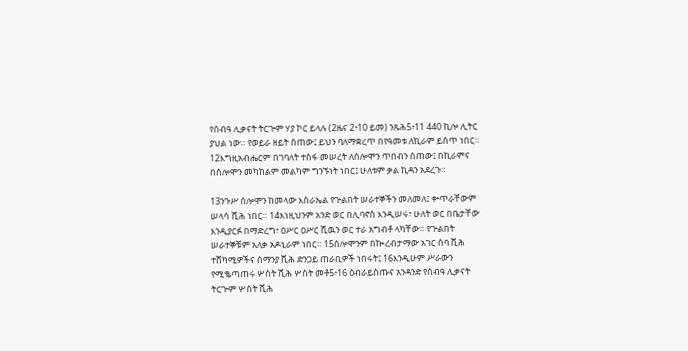የሰብዓ ሊቃናት ትርጕም ሃያ ኮር ይላሉ (2ዜና 2፥10 ይመ) ንጹሕ5፥11 440 ኪሎ ሊትር ያህል ነው። የወይራ ዘይት ሰጠው፤ ይህን ባለማቋረጥ በየዓመቱ ለኪራም ይሰጥ ነበር። 12እግዚአብሔርም በገባለት ተስፋ መሠረት ለሰሎሞን ጥበብን ሰጠው፤ በኪራምና በሰሎሞን መካከልም መልካም ግንኙነት ነበር፤ ሁለቱም ቃል ኪዳን አደረጉ።

13ንጉሥ ሰሎሞን ከመላው እስራኤል የጕልበት ሠራተኞችን መለመለ፤ ቍጥራቸውም ሠላሳ ሺሕ ነበር። 14እነዚህንም አንድ ወር በሊባኖስ እንዲሠሩ፣ ሁለት ወር በቤታቸው እንዲያርፉ በማድረግ፣ ዐሥር ዐሥር ሺዉን ወር ተራ አግብቶ ላካቸው። የጕልበት ሠራተኞቹም አለቃ አዶኒራም ነበር። 15ሰሎሞንም በኰረብታማው አገር ሰባ ሺሕ ተሸካሚዎችና ሰማንያ ሺሕ ድንጋይ ጠራቢዎች ነበሩት፤ 16እንዲሁም ሥራውን የሚቈጣጠሩ ሦስት ሺሕ ሦስት መቶ5፥16 ዕብራይስጡና አንዳንድ የሰብዓ ሊቃናት ትርጕም ሦስት ሺሕ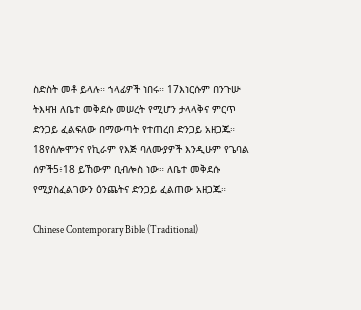ስድስት መቶ ይላሉ። ኀላፊዎች ነበሩ። 17እነርሱም በንጉሡ ትእዛዝ ለቤተ መቅደሱ መሠረት የሚሆን ታላላቅና ምርጥ ድንጋይ ፈልፍለው በማውጣት የተጠረበ ድንጋይ አዘጋጁ። 18የሰሎሞንና የኪራም የእጅ ባለሙያዎች እንዲሁም የጌባል ሰዎች5፥18 ይኸውም ቢብሎስ ነው። ለቤተ መቅደሱ የሚያስፈልገውን ዕንጨትና ድንጋይ ፈልጠው አዘጋጁ።

Chinese Contemporary Bible (Traditional)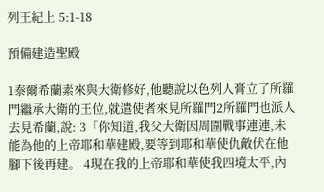列王紀上 5:1-18

預備建造聖殿

1泰爾希蘭素來與大衛修好,他聽說以色列人膏立了所羅門繼承大衛的王位,就遣使者來見所羅門2所羅門也派人去見希蘭,說: 3「你知道,我父大衛因周圍戰事連連,未能為他的上帝耶和華建殿,要等到耶和華使仇敵伏在他腳下後再建。 4現在我的上帝耶和華使我四境太平,內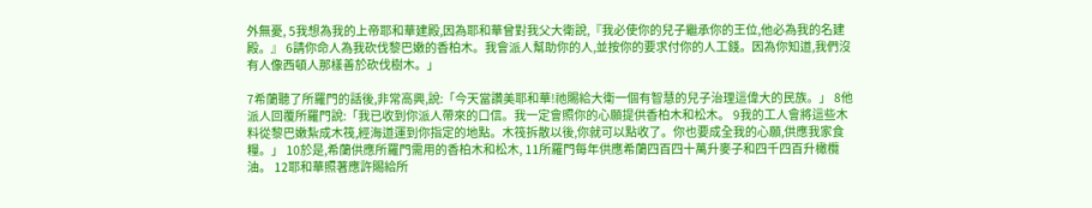外無憂, 5我想為我的上帝耶和華建殿,因為耶和華曾對我父大衛說,『我必使你的兒子繼承你的王位,他必為我的名建殿。』 6請你命人為我砍伐黎巴嫩的香柏木。我會派人幫助你的人,並按你的要求付你的人工錢。因為你知道,我們沒有人像西頓人那樣善於砍伐樹木。」

7希蘭聽了所羅門的話後,非常高興,說:「今天當讚美耶和華!祂賜給大衛一個有智慧的兒子治理這偉大的民族。」 8他派人回覆所羅門說:「我已收到你派人帶來的口信。我一定會照你的心願提供香柏木和松木。 9我的工人會將這些木料從黎巴嫩紮成木筏,經海道運到你指定的地點。木筏拆散以後,你就可以點收了。你也要成全我的心願,供應我家食糧。」 10於是,希蘭供應所羅門需用的香柏木和松木, 11所羅門每年供應希蘭四百四十萬升麥子和四千四百升橄欖油。 12耶和華照著應許賜給所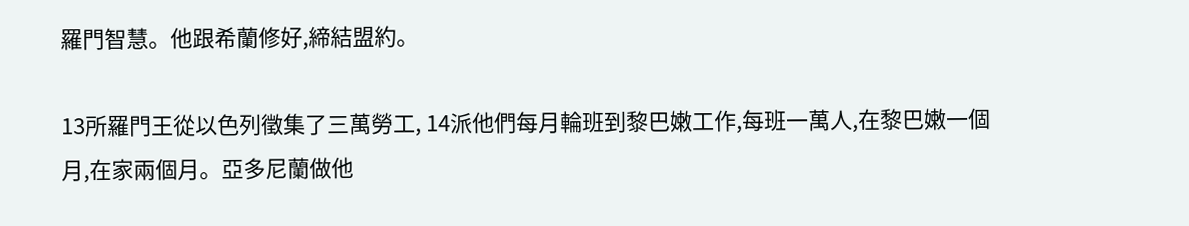羅門智慧。他跟希蘭修好,締結盟約。

13所羅門王從以色列徵集了三萬勞工, 14派他們每月輪班到黎巴嫩工作,每班一萬人,在黎巴嫩一個月,在家兩個月。亞多尼蘭做他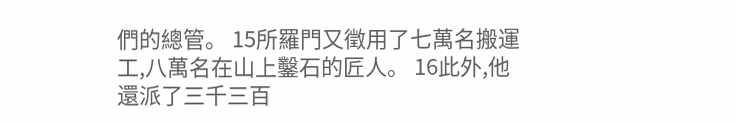們的總管。 15所羅門又徵用了七萬名搬運工,八萬名在山上鑿石的匠人。 16此外,他還派了三千三百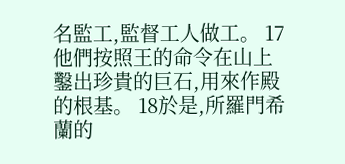名監工,監督工人做工。 17他們按照王的命令在山上鑿出珍貴的巨石,用來作殿的根基。 18於是,所羅門希蘭的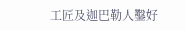工匠及迦巴勒人鑿好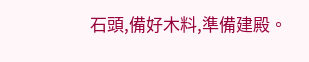石頭,備好木料,準備建殿。